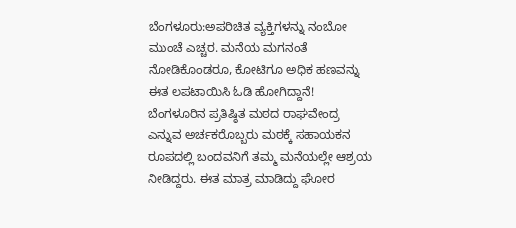ಬೆಂಗಳೂರು:ಅಪರಿಚಿತ ವ್ಯಕ್ತಿಗಳನ್ನು ನಂಬೋ ಮುಂಚೆ ಎಚ್ಚರ. ಮನೆಯ ಮಗನಂತೆ ನೋಡಿಕೊಂಡರೂ, ಕೋಟಿಗೂ ಅಧಿಕ ಹಣವನ್ನು ಈತ ಲಪಟಾಯಿಸಿ ಓಡಿ ಹೋಗಿದ್ದಾನೆ!
ಬೆಂಗಳೂರಿನ ಪ್ರತಿಷ್ಠಿತ ಮಠದ ರಾಘವೇಂದ್ರ ಎನ್ನುವ ಅರ್ಚಕರೊಬ್ಬರು ಮಠಕ್ಕೆ ಸಹಾಯಕನ ರೂಪದಲ್ಲಿ ಬಂದವನಿಗೆ ತಮ್ಮ ಮನೆಯಲ್ಲೇ ಆಶ್ರಯ ನೀಡಿದ್ದರು. ಈತ ಮಾತ್ರ ಮಾಡಿದ್ದು ಘೋರ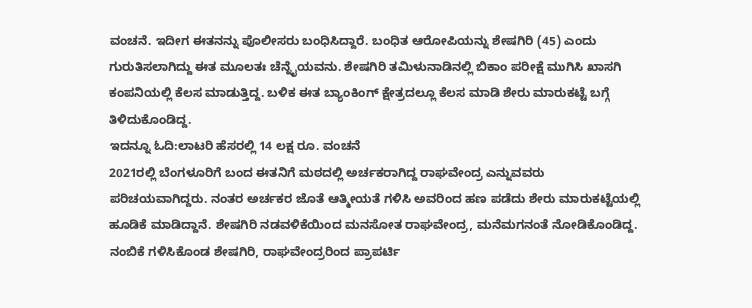ವಂಚನೆ. ಇದೀಗ ಈತನನ್ನು ಪೊಲೀಸರು ಬಂಧಿಸಿದ್ದಾರೆ. ಬಂಧಿತ ಆರೋಪಿಯನ್ನು ಶೇಷಗಿರಿ (45) ಎಂದು ಗುರುತಿಸಲಾಗಿದ್ದು ಈತ ಮೂಲತಃ ಚೆನ್ನೈಯವನು. ಶೇಷಗಿರಿ ತಮಿಳುನಾಡಿನಲ್ಲಿ ಬಿಕಾಂ ಪರೀಕ್ಷೆ ಮುಗಿಸಿ ಖಾಸಗಿ ಕಂಪನಿಯಲ್ಲಿ ಕೆಲಸ ಮಾಡುತ್ತಿದ್ದ. ಬಳಿಕ ಈತ ಬ್ಯಾಂಕಿಂಗ್ ಕ್ಷೇತ್ರದಲ್ಲೂ ಕೆಲಸ ಮಾಡಿ ಶೇರು ಮಾರುಕಟ್ಟೆ ಬಗ್ಗೆ ತಿಳಿದುಕೊಂಡಿದ್ದ.
ಇದನ್ನೂ ಓದಿ:ಲಾಟರಿ ಹೆಸರಲ್ಲಿ 14 ಲಕ್ಷ ರೂ. ವಂಚನೆ
2021ರಲ್ಲಿ ಬೆಂಗಳೂರಿಗೆ ಬಂದ ಈತನಿಗೆ ಮಠದಲ್ಲಿ ಅರ್ಚಕರಾಗಿದ್ದ ರಾಘವೇಂದ್ರ ಎನ್ನುವವರು ಪರಿಚಯವಾಗಿದ್ದರು. ನಂತರ ಅರ್ಚಕರ ಜೊತೆ ಆತ್ಮೀಯತೆ ಗಳಿಸಿ ಅವರಿಂದ ಹಣ ಪಡೆದು ಶೇರು ಮಾರುಕಟ್ಟೆಯಲ್ಲಿ ಹೂಡಿಕೆ ಮಾಡಿದ್ದಾನೆ. ಶೇಷಗಿರಿ ನಡವಳಿಕೆಯಿಂದ ಮನಸೋತ ರಾಘವೇಂದ್ರ, ಮನೆಮಗನಂತೆ ನೋಡಿಕೊಂಡಿದ್ದ. ನಂಬಿಕೆ ಗಳಿಸಿಕೊಂಡ ಶೇಷಗಿರಿ, ರಾಘವೇಂದ್ರರಿಂದ ಪ್ರಾಪರ್ಟಿ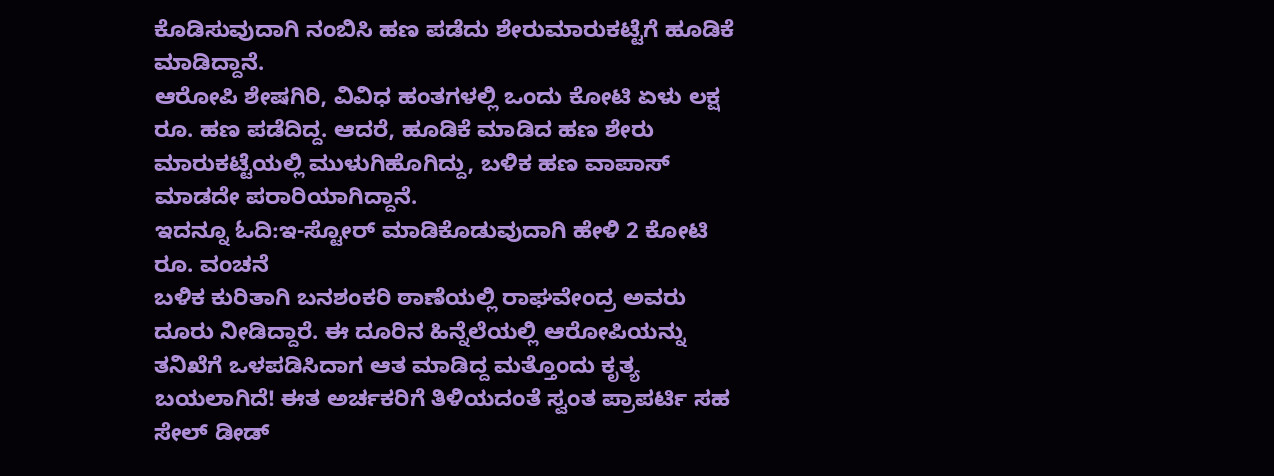ಕೊಡಿಸುವುದಾಗಿ ನಂಬಿಸಿ ಹಣ ಪಡೆದು ಶೇರುಮಾರುಕಟ್ಟೆಗೆ ಹೂಡಿಕೆ ಮಾಡಿದ್ದಾನೆ.
ಆರೋಪಿ ಶೇಷಗಿರಿ, ವಿವಿಧ ಹಂತಗಳಲ್ಲಿ ಒಂದು ಕೋಟಿ ಏಳು ಲಕ್ಷ ರೂ. ಹಣ ಪಡೆದಿದ್ದ. ಆದರೆ, ಹೂಡಿಕೆ ಮಾಡಿದ ಹಣ ಶೇರು ಮಾರುಕಟ್ಟೆಯಲ್ಲಿ ಮುಳುಗಿಹೊಗಿದ್ದು, ಬಳಿಕ ಹಣ ವಾಪಾಸ್ ಮಾಡದೇ ಪರಾರಿಯಾಗಿದ್ದಾನೆ.
ಇದನ್ನೂ ಓದಿ:ಇ-ಸ್ಟೋರ್ ಮಾಡಿಕೊಡುವುದಾಗಿ ಹೇಳಿ 2 ಕೋಟಿ ರೂ. ವಂಚನೆ
ಬಳಿಕ ಕುರಿತಾಗಿ ಬನಶಂಕರಿ ಠಾಣೆಯಲ್ಲಿ ರಾಘವೇಂದ್ರ ಅವರು ದೂರು ನೀಡಿದ್ದಾರೆ. ಈ ದೂರಿನ ಹಿನ್ನೆಲೆಯಲ್ಲಿ ಆರೋಪಿಯನ್ನು ತನಿಖೆಗೆ ಒಳಪಡಿಸಿದಾಗ ಆತ ಮಾಡಿದ್ದ ಮತ್ತೊಂದು ಕೃತ್ಯ ಬಯಲಾಗಿದೆ! ಈತ ಅರ್ಚಕರಿಗೆ ತಿಳಿಯದಂತೆ ಸ್ವಂತ ಪ್ರಾಪರ್ಟಿ ಸಹ ಸೇಲ್ ಡೀಡ್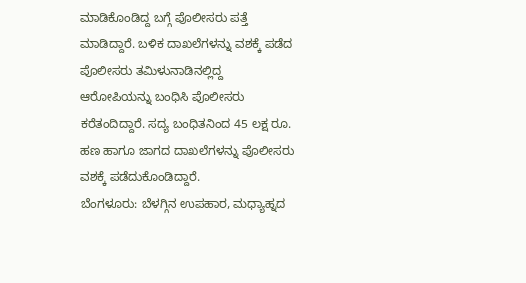ಮಾಡಿಕೊಂಡಿದ್ದ ಬಗ್ಗೆ ಪೊಲೀಸರು ಪತ್ತೆ ಮಾಡಿದ್ದಾರೆ. ಬಳಿಕ ದಾಖಲೆಗಳನ್ನು ವಶಕ್ಕೆ ಪಡೆದ ಪೊಲೀಸರು ತಮಿಳುನಾಡಿನಲ್ಲಿದ್ದ ಆರೋಪಿಯನ್ನು ಬಂಧಿಸಿ ಪೊಲೀಸರು ಕರೆತಂದಿದ್ದಾರೆ. ಸದ್ಯ ಬಂಧಿತನಿಂದ 45 ಲಕ್ಷ ರೂ. ಹಣ ಹಾಗೂ ಜಾಗದ ದಾಖಲೆಗಳನ್ನು ಪೊಲೀಸರು ವಶಕ್ಕೆ ಪಡೆದುಕೊಂಡಿದ್ದಾರೆ.
ಬೆಂಗಳೂರು: ಬೆಳಗ್ಗಿನ ಉಪಹಾರ, ಮಧ್ಯಾಹ್ನದ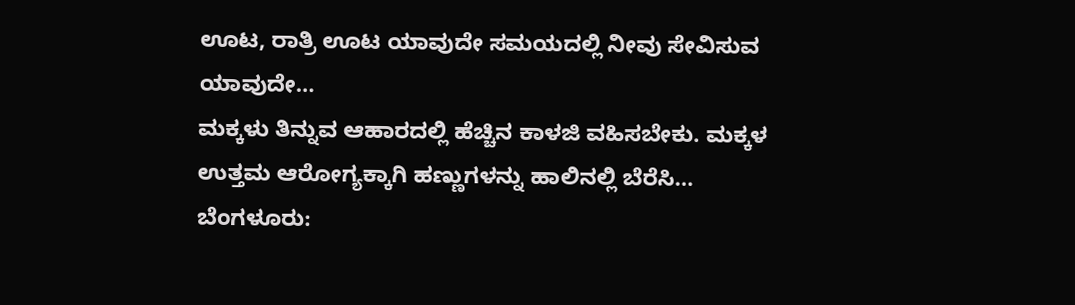ಊಟ, ರಾತ್ರಿ ಊಟ ಯಾವುದೇ ಸಮಯದಲ್ಲಿ ನೀವು ಸೇವಿಸುವ ಯಾವುದೇ…
ಮಕ್ಕಳು ತಿನ್ನುವ ಆಹಾರದಲ್ಲಿ ಹೆಚ್ಚಿನ ಕಾಳಜಿ ವಹಿಸಬೇಕು. ಮಕ್ಕಳ ಉತ್ತಮ ಆರೋಗ್ಯಕ್ಕಾಗಿ ಹಣ್ಣುಗಳನ್ನು ಹಾಲಿನಲ್ಲಿ ಬೆರೆಸಿ…
ಬೆಂಗಳೂರು: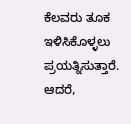ಕೆಲವರು ತೂಕ ಇಳಿಸಿಕೊಳ್ಳಲು ಪ್ರಯತ್ನಿಸುತ್ತಾರೆ. ಆದರೆ,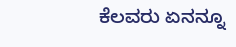ಕೆಲವರು ಏನನ್ನೂ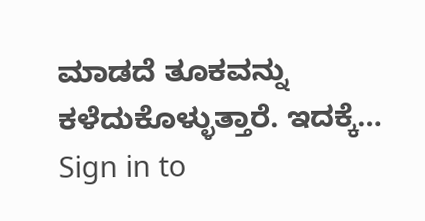ಮಾಡದೆ ತೂಕವನ್ನು ಕಳೆದುಕೊಳ್ಳುತ್ತಾರೆ. ಇದಕ್ಕೆ…
Sign in to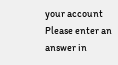your account
Please enter an answer in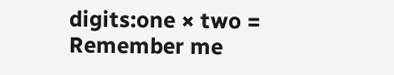digits:one × two =
Remember me